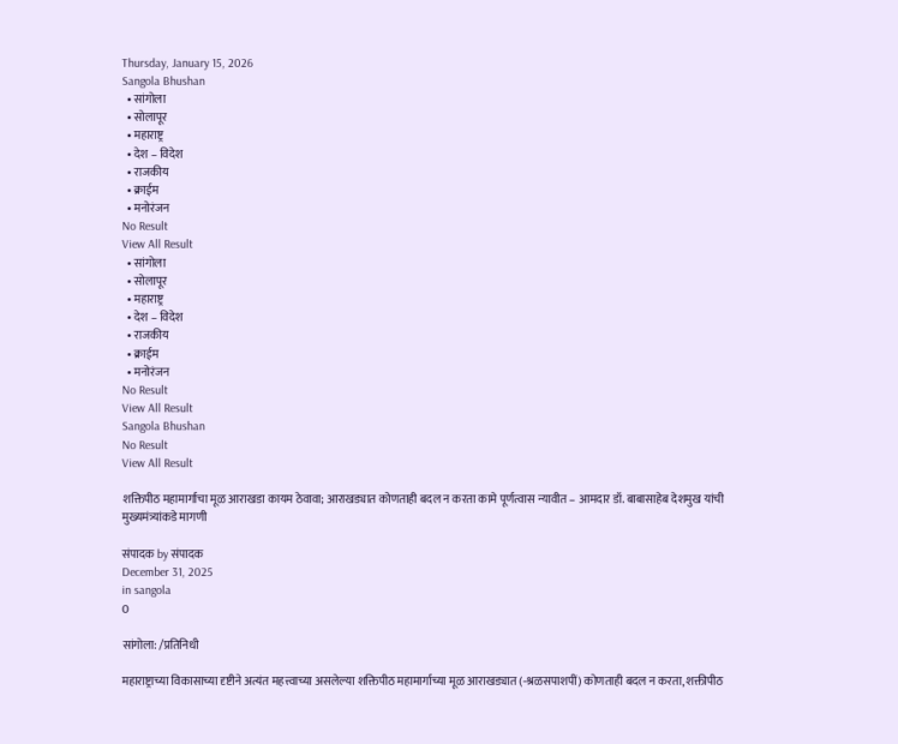Thursday, January 15, 2026
Sangola Bhushan
  • सांगोला
  • सोलापूर
  • महाराष्ट्र
  • देश – विदेश
  • राजकीय
  • क्राईम
  • मनोरंजन
No Result
View All Result
  • सांगोला
  • सोलापूर
  • महाराष्ट्र
  • देश – विदेश
  • राजकीय
  • क्राईम
  • मनोरंजन
No Result
View All Result
Sangola Bhushan
No Result
View All Result

शक्तिपीठ महामार्गाचा मूळ आराखडा कायम ठेवावा; आराखड्यात कोणताही बदल न करता कामे पूर्णत्वास न्यावीत – आमदार डॉ. बाबासाहेब देशमुख यांची मुख्यमंत्र्यांकडे मागणी

संपादक by संपादक
December 31, 2025
in sangola
0

सांगोला: /प्रतिनिधी

महाराष्ट्राच्या विकासाच्या दृष्टीने अत्यंत महत्त्वाच्या असलेल्या शक्तिपीठ महामार्गाच्या मूळ आराखड्यात (-श्रळसपाशपीं) कोणताही बदल न करता, शक्तीपीठ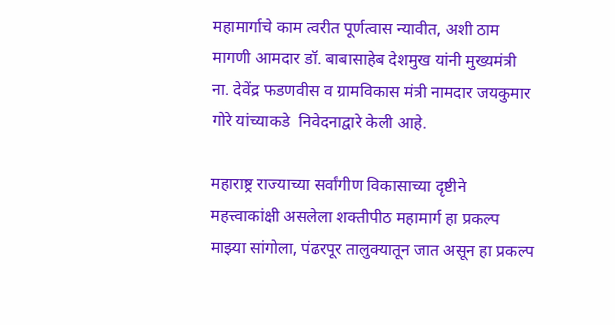महामार्गाचे काम त्वरीत पूर्णत्वास न्यावीत, अशी ठाम मागणी आमदार डॉ. बाबासाहेब देशमुख यांनी मुख्यमंत्री ना. देवेंद्र फडणवीस व ग्रामविकास मंत्री नामदार जयकुमार गोरे यांच्याकडे  निवेदनाद्वारे केली आहे.

महाराष्ट्र राज्याच्या सर्वांगीण विकासाच्या दृष्टीने महत्त्वाकांक्षी असलेला शक्तीपीठ महामार्ग हा प्रकल्प माझ्या सांगोला, पंढरपूर तालुक्यातून जात असून हा प्रकल्प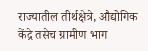राज्यातील तीर्थक्षेत्रे, औद्योगिक केंद्रे तसेच ग्रामीण भाग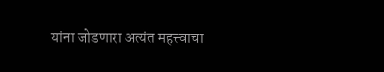यांना जोडणारा अत्यंत महत्त्वाचा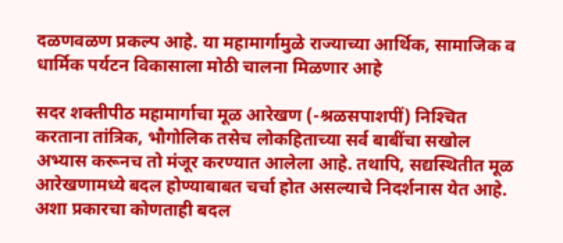दळणवळण प्रकल्प आहे. या महामार्गामुळे राज्याच्या आर्थिक, सामाजिक व धार्मिक पर्यटन विकासाला मोठी चालना मिळणार आहे

सदर शक्तीपीठ महामार्गाचा मूळ आरेखण (-श्रळसपाशपीं) निश्‍चित करताना तांत्रिक, भौगोलिक तसेच लोकहिताच्या सर्व बाबींचा सखोल अभ्यास करूनच तो मंजूर करण्यात आलेला आहे. तथापि, सद्यस्थितीत मूळ आरेखणामध्ये बदल होण्याबाबत चर्चा होत असल्याचे निदर्शनास येत आहे. अशा प्रकारचा कोणताही बदल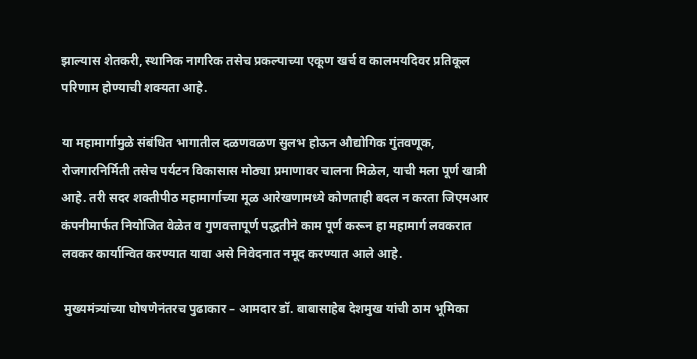झाल्यास शेतकरी, स्थानिक नागरिक तसेच प्रकल्पाच्या एकूण खर्च व कालमयदिवर प्रतिकूल परिणाम होण्याची शक्यता आहे.

या महामार्गामुळे संबंधित भागातील दळणवळण सुलभ होऊन औद्योगिक गुंतवणूक, रोजगारनिर्मिती तसेच पर्यटन विकासास मोठ्या प्रमाणावर चालना मिळेल, याची मला पूर्ण खात्री आहे. तरी सदर शक्तीपीठ महामार्गाच्या मूळ आरेखणामध्ये कोणताही बदल न करता जिएमआर कंपनीमार्फत नियोजित वेळेत व गुणवत्तापूर्ण पद्धतीने काम पूर्ण करून हा महामार्ग लवकरात लवकर कार्यान्वित करण्यात यावा असे निवेदनात नमूद करण्यात आले आहे.

 मुख्यमंत्र्यांच्या घोषणेनंतरच पुढाकार – आमदार डॉ. बाबासाहेब देशमुख यांची ठाम भूमिका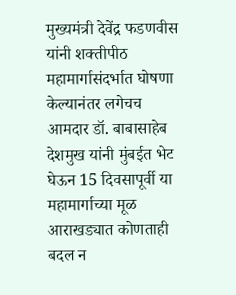मुख्यमंत्री देवेंद्र फडणवीस यांनी शक्तीपीठ महामार्गासंदर्भात घोषणा केल्यानंतर लगेचच आमदार डॉ. बाबासाहेब देशमुख यांनी मुंबईत भेट घेऊन 15 दिवसापूर्वी या महामार्गाच्या मूळ आराखड्यात कोणताही बदल न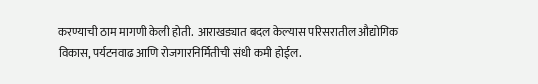करण्याची ठाम मागणी केली होती.  आराखड्यात बदल केल्यास परिसरातील औद्योगिक विकास, पर्यटनवाढ आणि रोजगारनिर्मितीची संधी कमी होईल.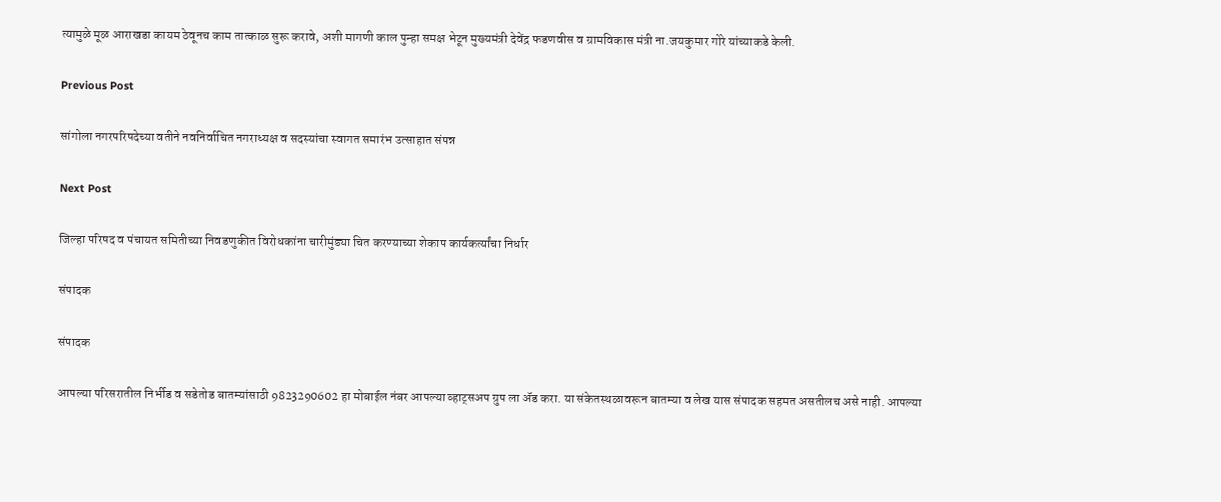त्यामुळे मूळ आराखडा कायम ठेवूनच काम तात्काळ सुरू करावे, अशी मागणी काल पुन्हा समक्ष भेटून मुख्यमंत्री देवेंद्र फडणवीस व ग्रामविकास मंत्री ना.जयकुमार गोरे यांच्याकडे केली.

Previous Post

सांगोला नगरपरिषदेच्या वतीने नवनिर्वाचित नगराध्यक्ष व सदस्यांचा स्वागत समारंभ उत्साहात संपन्न

Next Post

जिल्हा परिषद व पंचायत समितीच्या निवडणुकीत विरोधकांना चारीमुंड्या चित करण्याच्या शेकाप कार्यकर्त्यांचा निर्धार

संपादक

संपादक

आपल्या परिसरातील निर्भीड व सडेतोड बातम्यांसाठी 9823290602 हा मोबाईल नंबर आपल्या व्हाट्सअप ग्रुप ला ॲड करा. या संकेतस्थळावरून बातम्या व लेख यास संपादक सहमत असतीलच असे नाही. आपल्या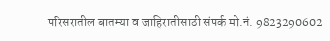परिसरातील बातम्या व जाहिरातीसाठी संपर्क मो.नं. 9823290602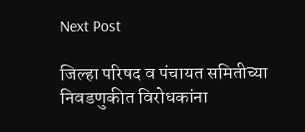Next Post

जिल्हा परिषद व पंचायत समितीच्या निवडणुकीत विरोधकांना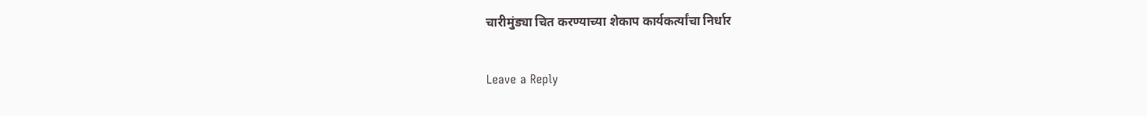चारीमुंड्या चित करण्याच्या शेकाप कार्यकर्त्यांचा निर्धार

Leave a Reply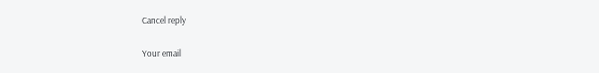Cancel reply

Your email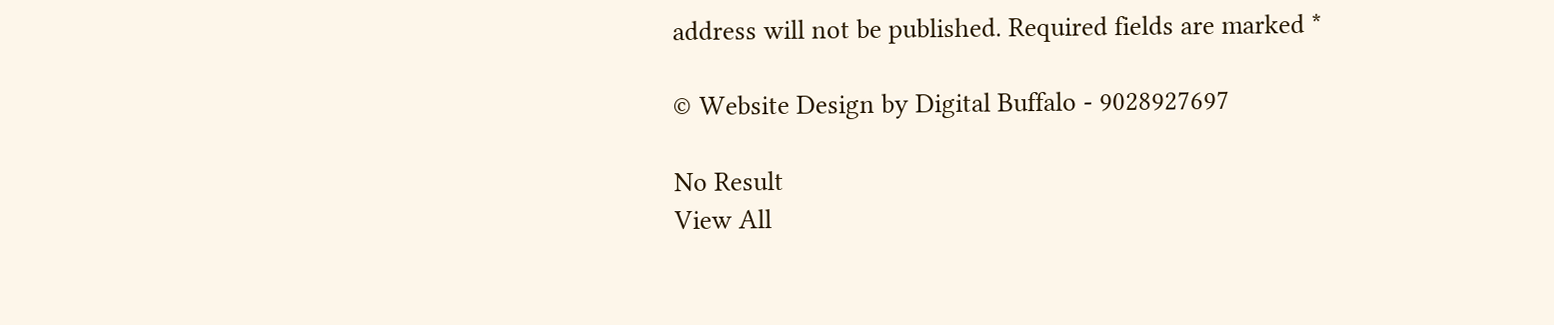address will not be published. Required fields are marked *

© Website Design by Digital Buffalo - 9028927697

No Result
View All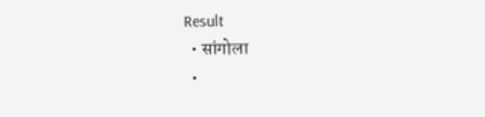Result
  • सांगोला
  •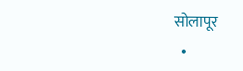सोलापूर
  •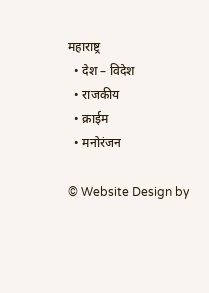महाराष्ट्र
  • देश – विदेश
  • राजकीय
  • क्राईम
  • मनोरंजन

© Website Design by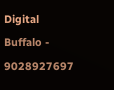Digital Buffalo - 9028927697